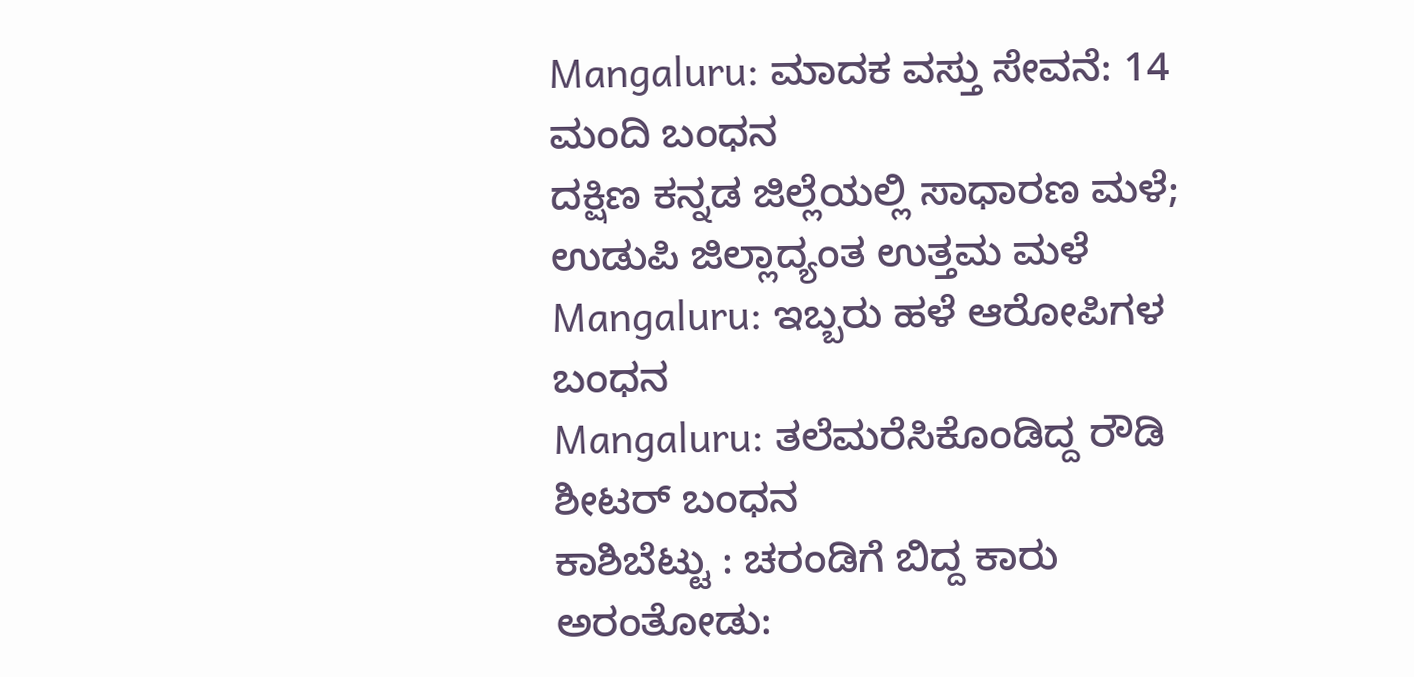Mangaluru: ಮಾದಕ ವಸ್ತು ಸೇವನೆ: 14 ಮಂದಿ ಬಂಧನ
ದಕ್ಷಿಣ ಕನ್ನಡ ಜಿಲ್ಲೆಯಲ್ಲಿ ಸಾಧಾರಣ ಮಳೆ; ಉಡುಪಿ ಜಿಲ್ಲಾದ್ಯಂತ ಉತ್ತಮ ಮಳೆ
Mangaluru: ಇಬ್ಬರು ಹಳೆ ಆರೋಪಿಗಳ ಬಂಧನ
Mangaluru: ತಲೆಮರೆಸಿಕೊಂಡಿದ್ದ ರೌಡಿ ಶೀಟರ್ ಬಂಧನ
ಕಾಶಿಬೆಟ್ಟು : ಚರಂಡಿಗೆ ಬಿದ್ದ ಕಾರು
ಅರಂತೋಡು: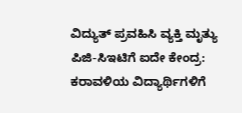ವಿದ್ಯುತ್ ಪ್ರವಹಿಸಿ ವ್ಯಕ್ತಿ ಮೃತ್ಯು
ಪಿಜಿ-ಸಿಇಟಿಗೆ ಐದೇ ಕೇಂದ್ರ: ಕರಾವಳಿಯ ವಿದ್ಯಾರ್ಥಿಗಳಿಗೆ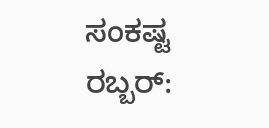ಸಂಕಷ್ಟ
ರಬ್ಬರ್: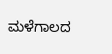ಮಳೆಗಾಲದ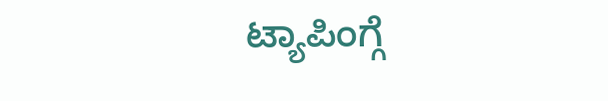ಟ್ಯಾಪಿಂಗ್ಗೆ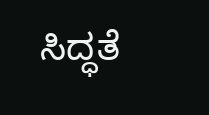ಸಿದ್ಧತೆ